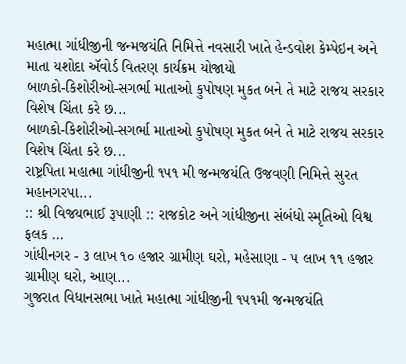મહાત્મા ગાંધીજીની જન્મજયંતિ નિમિત્તે નવસારી ખાતે હેન્ડવોશ કેમ્પેઇન અને માતા યશોદા ઍવોર્ડ વિતરણ કાર્યક્રમ યોજાયો
બાળકો-કિશોરીઓ-સગર્ભા માતાઓ કુપોષણ મુકત બને તે માટે રાજય સરકાર વિશેષ ચિંતા કરે છ...
બાળકો-કિશોરીઓ-સગર્ભા માતાઓ કુપોષણ મુકત બને તે માટે રાજય સરકાર વિશેષ ચિંતા કરે છ...
રાષ્ટ્રપિતા મહાત્મા ગાંધીજીની ૧૫૧ મી જન્મજયંતિ ઉજવણી નિમિત્તે સુરત મહાનગરપા...
:: શ્રી વિજયભાઈ રૂપાણી :: રાજકોટ અને ગાંધીજીના સંબંધો સ્મૃતિઓ વિશ્વ ફલક ...
ગાંધીનગર - ૩ લાખ ૧૦ હજાર ગ્રામીણ ઘરો, મહેસાણા - ૫ લાખ ૧૧ હજાર ગ્રામીણ ઘરો, આણ...
ગુજરાત વિધાનસભા ખાતે મહાત્મા ગાંધીજીની ૧૫૧મી જન્મજયંતિ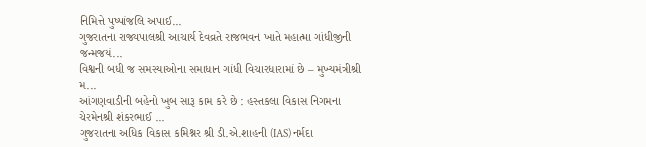નિમિત્તે પુષ્પાંજલિ અપાઈ...
ગુજરાતના રાજ્યપાલશ્રી આચાર્ય દેવવ્રતે રાજભવન ખાતે મહાત્મા ગાંધીજીની જન્મજયં...
વિશ્વની બધી જ સમસ્યાઓના સમાધાન ગાંધી વિચારધારામાં છે – મુખ્યમંત્રીશ્રી મ...
આંગણવાડીની બહેનો ખુબ સારૂ કામ કરે છે : હસ્તકલા વિકાસ નિગમના ચેરમેનશ્રી શંકરભાઈ ...
ગુજરાતના અધિક વિકાસ કમિશ્નર શ્રી ડી.એ.શાહની (IAS) નર્મદા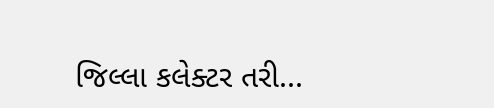જિલ્લા કલેક્ટર તરી...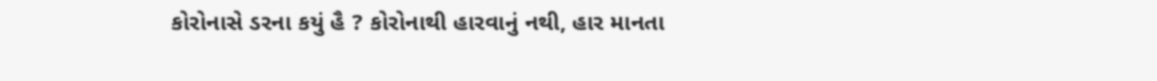કોરોનાસે ડરના કયું હૈ ? કોરોનાથી હારવાનું નથી, હાર માનતા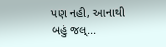પણ નહી, આનાથી બહું જલ્...